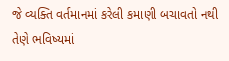જે વ્યક્તિ વર્તમાનમાં કરેલી કમાણી બચાવતો નથી તેણે ભવિષ્યમાં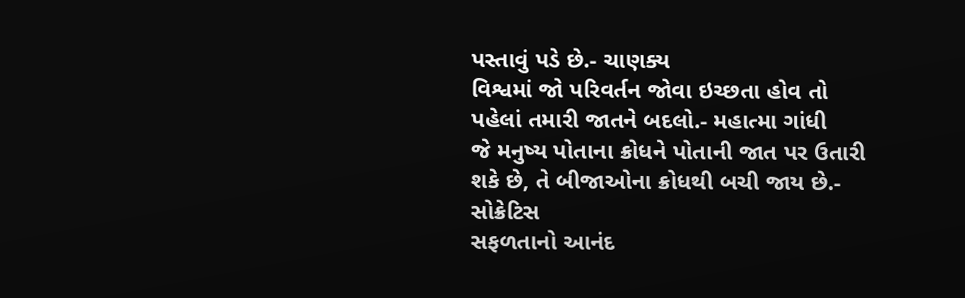પસ્તાવું પડે છે.- ચાણક્ય
વિશ્વમાં જો પરિવર્તન જોવા ઇચ્છતા હોવ તો પહેલાં તમારી જાતને બદલો.- મહાત્મા ગાંધી
જે મનુષ્ય પોતાના ક્રોધને પોતાની જાત પર ઉતારી શકે છે, તે બીજાઓના ક્રોધથી બચી જાય છે.- સોક્રેટિસ
સફળતાનો આનંદ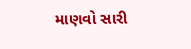માણવો સારી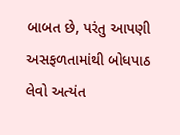બાબત છે, પરંતુ આપણી અસફળતામાંથી બોધપાઠ લેવો અત્યંત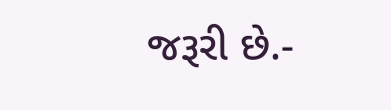જરૂરી છે.-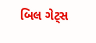બિલ ગેટ્સ